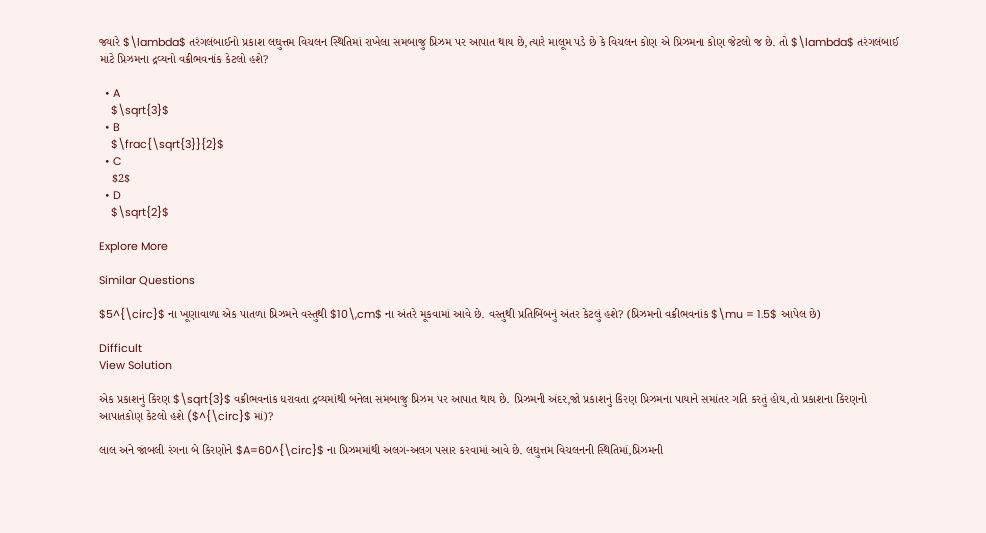જ્યારે $\lambda$ તરંગલંબાઈનો પ્રકાશ લઘુત્તમ વિચલન સ્થિતિમાં રાખેલા સમબાજુ પ્રિઝમ પર આપાત થાય છે,ત્યારે માલૂમ પડે છે કે વિચલન કોણ એ પ્રિઝમના કોણ જેટલો જ છે. તો $\lambda$ તરંગલંબાઈ માટે પ્રિઝમના દ્રવ્યનો વક્રીભવનાંક કેટલો હશે?

  • A
    $\sqrt{3}$
  • B
    $\frac{\sqrt{3}}{2}$
  • C
    $2$
  • D
    $\sqrt{2}$

Explore More

Similar Questions

$5^{\circ}$ ના ખૂણાવાળા એક પાતળા પ્રિઝમને વસ્તુથી $10\,cm$ ના અંતરે મૂકવામાં આવે છે. વસ્તુથી પ્રતિબિંબનું અંતર કેટલું હશે? (પ્રિઝમનો વક્રીભવનાંક $\mu = 1.5$ આપેલ છે)

Difficult
View Solution

એક પ્રકાશનું કિરણ $\sqrt{3}$ વક્રીભવનાંક ધરાવતા દ્રવ્યમાંથી બનેલા સમબાજુ પ્રિઝમ પર આપાત થાય છે. પ્રિઝમની અંદર,જો પ્રકાશનું કિરણ પ્રિઝમના પાયાને સમાંતર ગતિ કરતું હોય,તો પ્રકાશના કિરણનો આપાતકોણ કેટલો હશે ($^{\circ}$ માં)?

લાલ અને જાંબલી રંગના બે કિરણોને $A=60^{\circ}$ ના પ્રિઝમમાંથી અલગ-અલગ પસાર કરવામાં આવે છે. લઘુત્તમ વિચલનની સ્થિતિમાં,પ્રિઝમની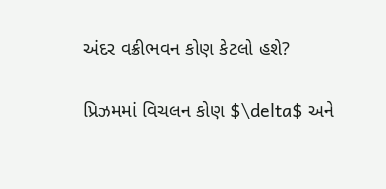અંદર વક્રીભવન કોણ કેટલો હશે?

પ્રિઝમમાં વિચલન કોણ $\delta$ અને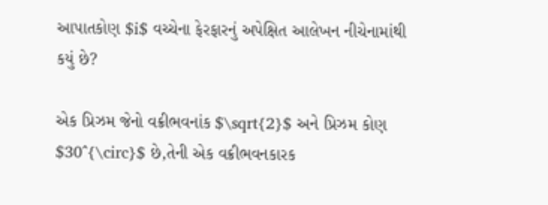આપાતકોણ $i$ વચ્ચેના ફેરફારનું અપેક્ષિત આલેખન નીચેનામાંથી કયું છે?

એક પ્રિઝમ જેનો વક્રીભવનાંક $\sqrt{2}$ અને પ્રિઝમ કોણ $30^{\circ}$ છે,તેની એક વક્રીભવનકારક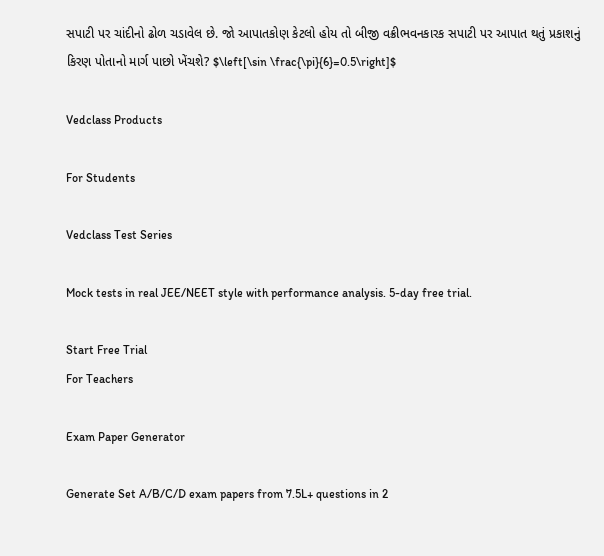સપાટી પર ચાંદીનો ઢોળ ચડાવેલ છે. જો આપાતકોણ કેટલો હોય તો બીજી વક્રીભવનકારક સપાટી પર આપાત થતું પ્રકાશનું કિરણ પોતાનો માર્ગ પાછો ખેંચશે? $\left[\sin \frac{\pi}{6}=0.5\right]$

Vedclass Products

For Students

Vedclass Test Series

Mock tests in real JEE/NEET style with performance analysis. 5-day free trial.

Start Free Trial
For Teachers

Exam Paper Generator

Generate Set A/B/C/D exam papers from 7.5L+ questions in 2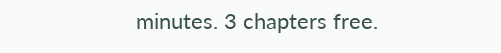minutes. 3 chapters free.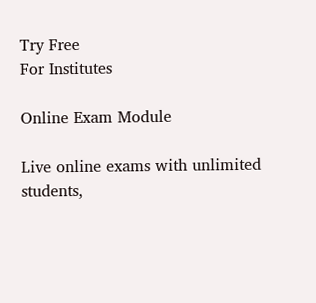Try Free
For Institutes

Online Exam Module

Live online exams with unlimited students,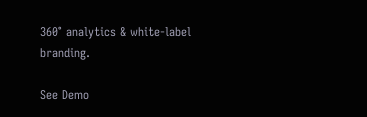360° analytics & white-label branding.

See Demo